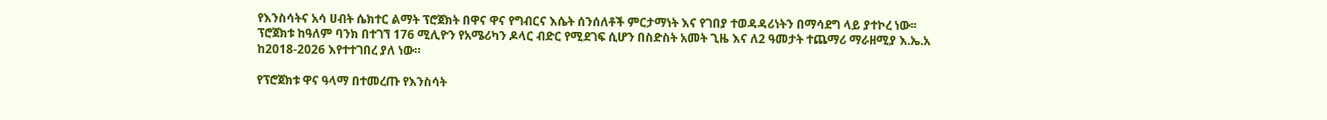የእንስሳትና አሳ ሀብት ሴክተር ልማት ፕሮጀክት በዋና ዋና የግብርና እሴት ሰንሰለቶች ምርታማነት እና የገበያ ተወዳዳሪነትን በማሳደግ ላይ ያተኮረ ነው፡፡
ፕሮጀክቱ ከዓለም ባንክ በተገኘ 176 ሚሊዮን የአሜሪካን ዶላር ብድር የሚደገፍ ሲሆን በስድስት አመት ጊዜ እና ለ2 ዓመታት ተጨማሪ ማራዘሚያ እ.ኤ.አ ከ2018-2026 እየተተገበረ ያለ ነው።

የፕሮጀክቱ ዋና ዓላማ በተመረጡ የእንስሳት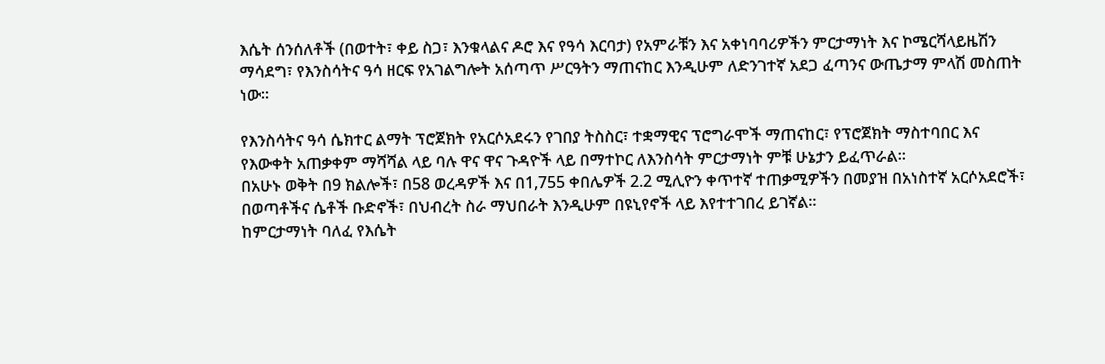እሴት ሰንሰለቶች (በወተት፣ ቀይ ስጋ፣ እንቁላልና ዶሮ እና የዓሳ እርባታ) የአምራቹን እና አቀነባባሪዎችን ምርታማነት እና ኮሜርሻላይዜሽን ማሳደግ፣ የእንስሳትና ዓሳ ዘርፍ የአገልግሎት አሰጣጥ ሥርዓትን ማጠናከር እንዲሁም ለድንገተኛ አደጋ ፈጣንና ውጤታማ ምላሽ መስጠት ነው።

የእንስሳትና ዓሳ ሴክተር ልማት ፕሮጀክት የአርሶአደሩን የገበያ ትስስር፣ ተቋማዊና ፕሮግራሞች ማጠናከር፣ የፕሮጀክት ማስተባበር እና የእውቀት አጠቃቀም ማሻሻል ላይ ባሉ ዋና ዋና ጉዳዮች ላይ በማተኮር ለእንስሳት ምርታማነት ምቹ ሁኔታን ይፈጥራል።
በአሁኑ ወቅት በ9 ክልሎች፣ በ58 ወረዳዎች እና በ1,755 ቀበሌዎች 2.2 ሚሊዮን ቀጥተኛ ተጠቃሚዎችን በመያዝ በአነስተኛ አርሶአደሮች፣ በወጣቶችና ሴቶች ቡድኖች፣ በህብረት ስራ ማህበራት እንዲሁም በዩኒየኖች ላይ እየተተገበረ ይገኛል።
ከምርታማነት ባለፈ የእሴት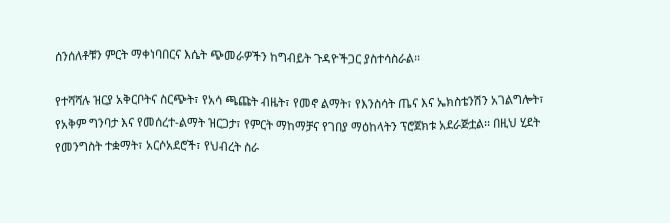ሰንሰለቶቹን ምርት ማቀነባበርና እሴት ጭመራዎችን ከግብይት ጉዳዮችጋር ያስተሳስራል፡፡

የተሻሻሉ ዝርያ አቅርቦትና ስርጭት፣ የአሳ ጫጩት ብዜት፣ የመኖ ልማት፣ የእንስሳት ጤና እና ኤክስቴንሽን አገልግሎት፣ የአቅም ግንባታ እና የመሰረተ-ልማት ዝርጋታ፣ የምርት ማከማቻና የገበያ ማዕከላትን ፕሮጀክቱ አደራጅቷል፡፡ በዚህ ሂደት የመንግስት ተቋማት፣ አርሶአደሮች፣ የህብረት ስራ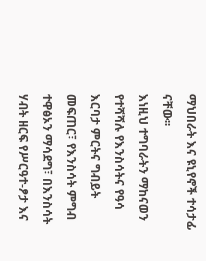ማህበራት እና ዩኒየኖች ተሳታፊ ናቸው፡፡
እነዚህ ተግባራትን ማከናወን የተሻሻሉ የእንስሳትና የዓሳ እርባታ ምርትና ግብይት መፍጠር፣ የእንስሳት ምግብ ተዋፅኦን ማሳደግ፣ በእንስሳት ሃብት ዘርፍ የሥርዓተ-ፆታ እና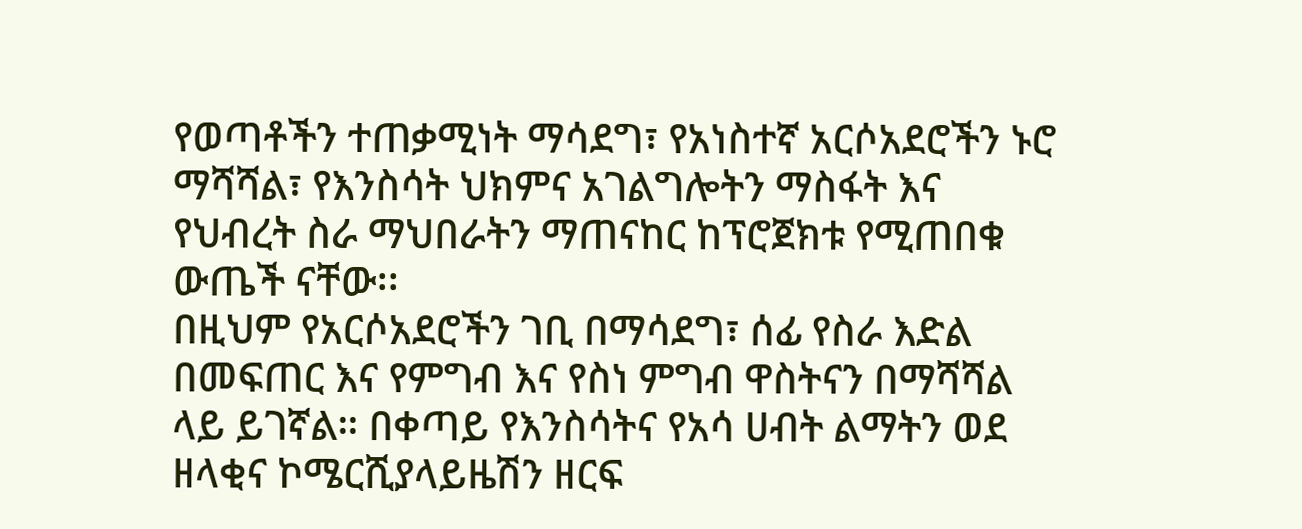የወጣቶችን ተጠቃሚነት ማሳደግ፣ የአነስተኛ አርሶአደሮችን ኑሮ ማሻሻል፣ የእንስሳት ህክምና አገልግሎትን ማስፋት እና የህብረት ስራ ማህበራትን ማጠናከር ከፕሮጀክቱ የሚጠበቁ ውጤች ናቸው፡፡
በዚህም የአርሶአደሮችን ገቢ በማሳደግ፣ ሰፊ የስራ እድል በመፍጠር እና የምግብ እና የስነ ምግብ ዋስትናን በማሻሻል ላይ ይገኛል። በቀጣይ የእንስሳትና የአሳ ሀብት ልማትን ወደ ዘላቂና ኮሜርሺያላይዜሽን ዘርፍ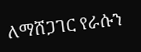ለማሸጋገር የራሱን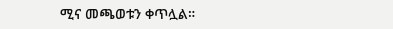ሚና መጫወቱን ቀጥሏል።